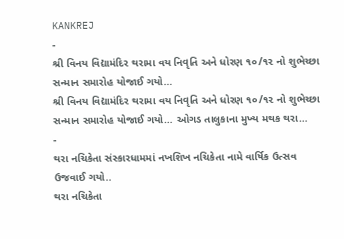KANKREJ
-
શ્રી વિનય વિદ્યામંદિર થરામા વય નિવૃતિ અને ધોરણ ૧૦/૧૨ નો શુભેચ્છા સન્માન સમારોહ યોજાઈ ગયો…
શ્રી વિનય વિદ્યામંદિર થરામા વય નિવૃતિ અને ધોરણ ૧૦/૧૨ નો શુભેચ્છા સન્માન સમારોહ યોજાઈ ગયો… ઓગડ તાલુકાના મુખ્ય મથક થરા…
-
થરા નચિકેતા સંસ્કારધામમાં નખશિખ નચિકેતા નામે વાર્ષિક ઉત્સવ ઉજવાઈ ગયો..
થરા નચિકેતા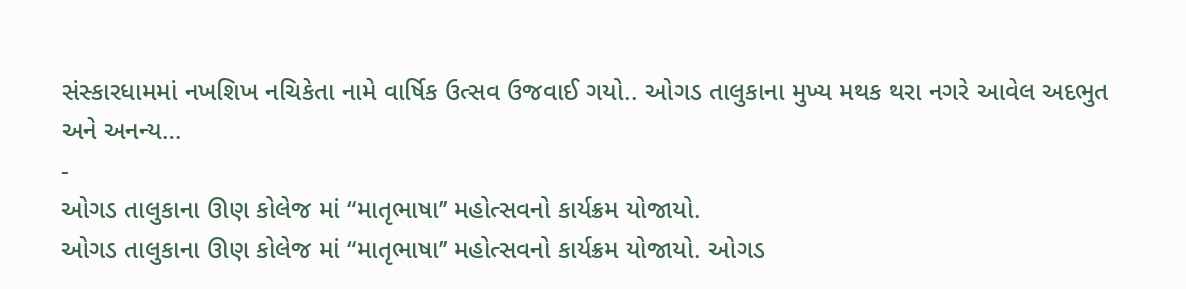સંસ્કારધામમાં નખશિખ નચિકેતા નામે વાર્ષિક ઉત્સવ ઉજવાઈ ગયો.. ઓગડ તાલુકાના મુખ્ય મથક થરા નગરે આવેલ અદભુત અને અનન્ય…
-
ઓગડ તાલુકાના ઊણ કોલેજ માં “માતૃભાષા’’ મહોત્સવનો કાર્યક્રમ યોજાયો.
ઓગડ તાલુકાના ઊણ કોલેજ માં “માતૃભાષા’’ મહોત્સવનો કાર્યક્રમ યોજાયો. ઓગડ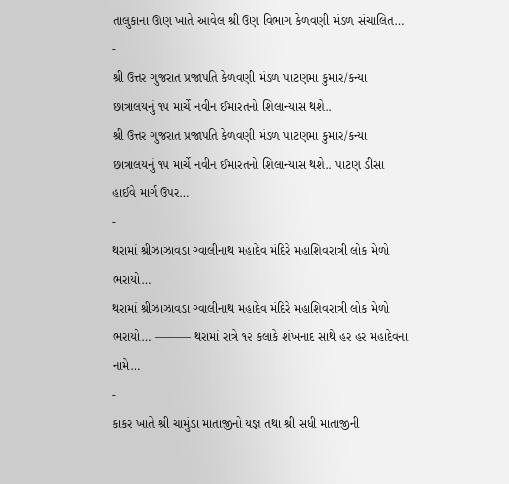તાલુકાના ઊણ ખાતે આવેલ શ્રી ઉણ વિભાગ કેળવણી મંડળ સંચાલિત…
-
શ્રી ઉત્તર ગુજરાત પ્રજાપતિ કેળવણી મંડળ પાટણમા કુમાર/કન્યા છાત્રાલયનું ૧૫ માર્ચે નવીન ઈમારતનો શિલાન્યાસ થશે..
શ્રી ઉત્તર ગુજરાત પ્રજાપતિ કેળવણી મંડળ પાટણમા કુમાર/કન્યા છાત્રાલયનું ૧૫ માર્ચે નવીન ઈમારતનો શિલાન્યાસ થશે.. પાટણ ડીસા હાઈવે માર્ગ ઉપર…
-
થરામાં શ્રીઝાઝાવડા ગ્વાલીનાથ મહાદેવ મંદિરે મહાશિવરાત્રી લોક મેળો ભરાયો…
થરામાં શ્રીઝાઝાવડા ગ્વાલીનાથ મહાદેવ મંદિરે મહાશિવરાત્રી લોક મેળો ભરાયો… ——— થરામાં રાત્રે ૧૨ કલાકે શંખનાદ સાથે હર હર મહાદેવના નામે…
-
કાકર ખાતે શ્રી ચામુંડા માતાજીનો યજ્ઞ તથા શ્રી સધી માતાજીની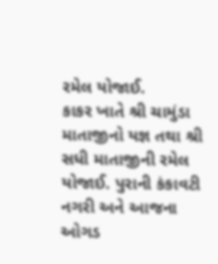રમેલ યોજાઈ.
કાકર ખાતે શ્રી ચામુંડા માતાજીનો યજ્ઞ તથા શ્રી સધી માતાજીની રમેલ યોજાઈ. પુરાની કંકાવટી નગરી અને આજના ઓગડ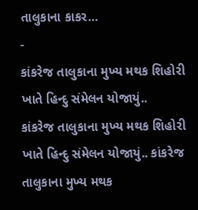તાલુકાના કાકર…
-
કાંકરેજ તાલુકાના મુખ્ય મથક શિહોરી ખાતે હિન્દુ સંમેલન યોજાયું..
કાંકરેજ તાલુકાના મુખ્ય મથક શિહોરી ખાતે હિન્દુ સંમેલન યોજાયું.. કાંકરેજ તાલુકાના મુખ્ય મથક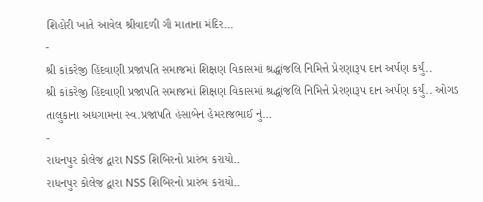શિહોરી ખાતે આવેલ શ્રીવાદળી ગૌ માતાના મંદિર…
-
શ્રી કાંકરેજી હિંદવાણી પ્રજાપતિ સમાજમાં શિક્ષણ વિકાસમાં શ્રદ્ધાંજલિ નિમિત્તે પ્રેરણારૂપ દાન અર્પણ કર્યું..
શ્રી કાંકરેજી હિંદવાણી પ્રજાપતિ સમાજમાં શિક્ષણ વિકાસમાં શ્રદ્ધાંજલિ નિમિત્તે પ્રેરણારૂપ દાન અર્પણ કર્યું.. ઓગડ તાલુકાના અધગામના સ્વ.પ્રજાપતિ હંસાબેન હેમરાજભાઈ નું…
-
રાધનપુર કોલેજ દ્વારા NSS શિબિરનો પ્રારંભ કરાયો..
રાધનપુર કોલેજ દ્વારા NSS શિબિરનો પ્રારંભ કરાયો..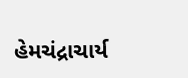હેમચંદ્રાચાર્ય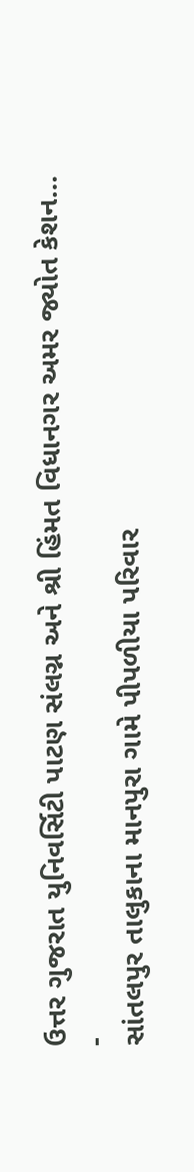ઉત્તર ગુજરાત યુનિવર્સિટી પાટણ સંલગ્ન અને શ્રી હિંમત વિધાનગર અમર જ્યોત કેશન…
-
સાંતલપુર તાલુકાના માનપુરા ગામે પીપળીયા પરિવાર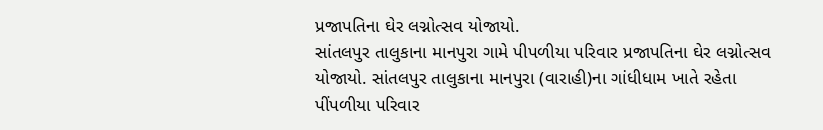પ્રજાપતિના ઘેર લગ્નોત્સવ યોજાયો.
સાંતલપુર તાલુકાના માનપુરા ગામે પીપળીયા પરિવાર પ્રજાપતિના ઘેર લગ્નોત્સવ યોજાયો. સાંતલપુર તાલુકાના માનપુરા (વારાહી)ના ગાંધીધામ ખાતે રહેતા પીંપળીયા પરિવાર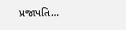પ્રજાપતિ…